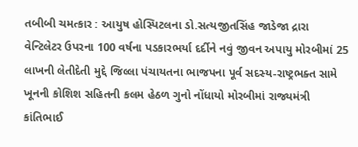તબીબી ચમત્કાર : આયુષ હોસ્પિટલના ડો.સત્યજીતસિંહ જાડેજા દ્રારા વેન્ટિલેટર ઉપરના 100 વર્ષના પડકારભર્યા દર્દીને નવું જીવન અપાયુ મોરબીમાં 25 લાખની લેતીદેતી મુદ્દે જિલ્લા પંચાયતના ભાજપના પૂર્વ સદસ્ય-રાષ્ટ્રભક્ત સામે ખૂનની કોશિશ સહિતની કલમ હેઠળ ગુનો નોંધાયો મોરબીમાં રાજ્યમંત્રી કાંતિભાઈ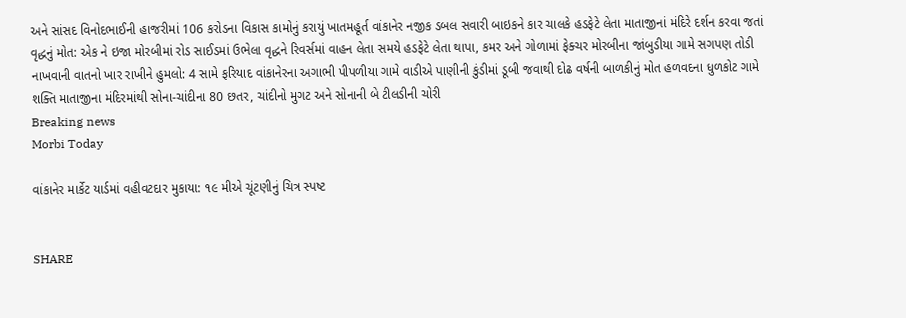અને સાંસદ વિનોદભાઈની હાજરીમાં 106 કરોડના વિકાસ કામોનું કરાયું ખાતમહૂર્ત વાંકાનેર નજીક ડબલ સવારી બાઇકને કાર ચાલકે હડફેટે લેતા માતાજીનાં મંદિરે દર્શન કરવા જતાં વૃદ્ધનું મોત: એક ને ઇજા મોરબીમાં રોડ સાઈડમાં ઉભેલા વૃદ્ધને રિવર્સમાં વાહન લેતા સમયે હડફેટે લેતા થાપા, કમર અને ગોળામાં ફેક્ચર મોરબીના જાંબુડીયા ગામે સગપણ તોડી નાખવાની વાતનો ખાર રાખીને હુમલો: 4 સામે ફરિયાદ વાંકાનેરના અગાભી પીપળીયા ગામે વાડીએ પાણીની કુંડીમાં ડૂબી જવાથી દોઢ વર્ષની બાળકીનું મોત હળવદના ધુળકોટ ગામે શક્તિ માતાજીના મંદિરમાંથી સોના-ચાંદીના 80 છતર, ચાંદીનો મુગટ અને સોનાની બે ટીલડીની ચોરી
Breaking news
Morbi Today

વાંકાનેર માર્કેટ યાર્ડમાં વહીવટદાર મુકાયા: ૧૯ મીએ ચૂંટણીનું ચિત્ર સ્પષ્ટ


SHARE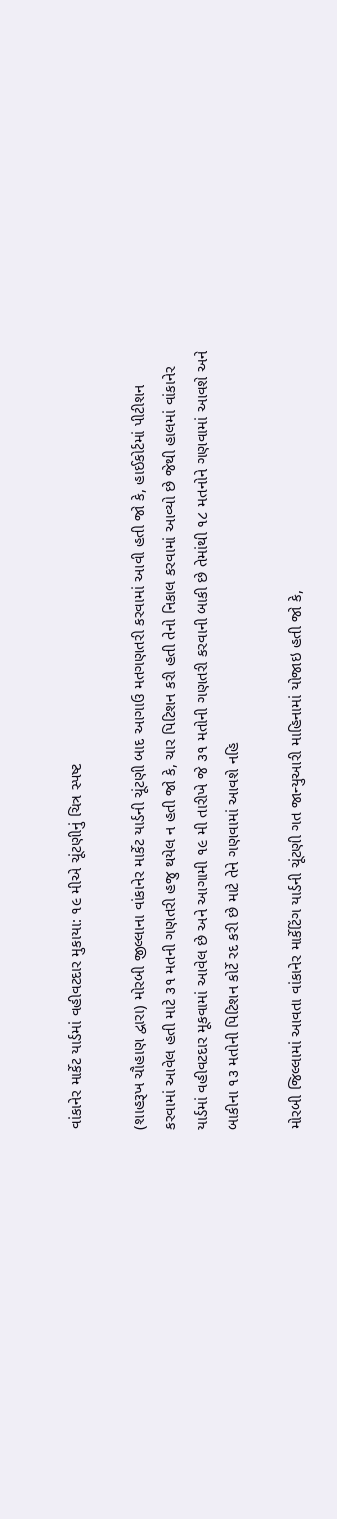વાંકાનેર માર્કેટ યાર્ડમાં વહીવટદાર મુકાયા: ૧૯ મીએ ચૂંટણીનું ચિત્ર સ્પષ્ટ

(શાહરૂખ ચૌહાણ દ્વારા) મોરબી જીલ્લાના વાંકાનેર માર્કેટ યાર્ડની ચૂંટણી બાદ આગાઉ મતગણતરી કરવામાં આવી હતી જો કે, હાઈકોર્ટમાં પીટીશન કરવામાં આવેલ હતી માટે ૩૧ મતની ગણતરી હજુ થયેલ ન હતી જો કે, ચાર પિટિશન કરી હતી તેનો નિકાલ કરવામાં આવ્યો છે જેથી હાલમાં વાંકાનેર યાર્ડમાં વહીવટદાર મૂકવામાં આવેલ છે અને આગામી ૧૯ મી તારીખે જે ૩૧ મતોની ગણતરી કરવાની બાકી છે તેમાંથી ૧૮ મતનોને ગણવામાં આવશે અને બાકીના ૧૩ મતોની પિટિશન કોર્ટે રદ કરી છે માટે તેને ગણવામાં આવશે નહિ

મોરબી જિલ્લામાં આવતા વાંકાનેર માર્કેટિંગ યાર્ડની ચૂંટણી ગત જાન્યુઆરી માહિનામાં યોજાઇ હતી જો કે,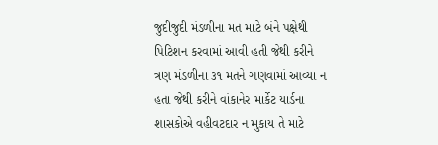જુદીજુદી મંડળીના મત માટે બંને પક્ષેથી પિટિશન કરવામાં આવી હતી જેથી કરીને ત્રણ મંડળીના ૩૧ મતને ગણવામાં આવ્યા ન હતા જેથી કરીને વાંકાનેર માર્કેટ યાર્ડના શાસકોએ વહીવટદાર ન મુકાય તે માટે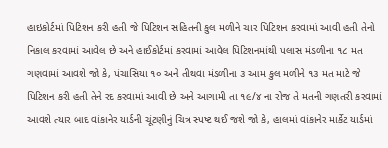હાઇકોર્ટમાં પિટિશન કરી હતી જે પિટિશન સહિતની કુલ મળીને ચાર પિટિશન કરવામાં આવી હતી તેનો નિકાલ કરવામાં આવેલ છે અને હાઈકોર્ટમાં કરવામાં આવેલ પિટિશનમાંથી પલાસ મંડળીના ૧૮ મત ગણવામાં આવશે જો કે, પંચાસિયા ૧૦ અને તીથવા મંડળીના ૩ આમ કુલ મળીને ૧૩ મત માટે જે પિટિશન કરી હતી તેને રદ કરવામાં આવી છે અને આગામી તા ૧૯/૪ ના રોજ તે મતની ગણતરી કરવામાં આવશે ત્યાર બાદ વાંકાનેર યાર્ડની ચૂંટણીનું ચિત્ર સ્પષ્ટ થઈ જશે જો કે, હાલમાં વાંકાનેર માર્કેટ યાર્ડમાં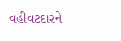વહીવટદારને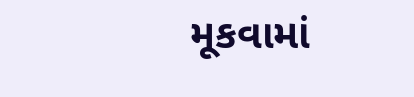મૂકવામાં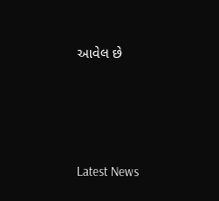આવેલ છે






Latest News